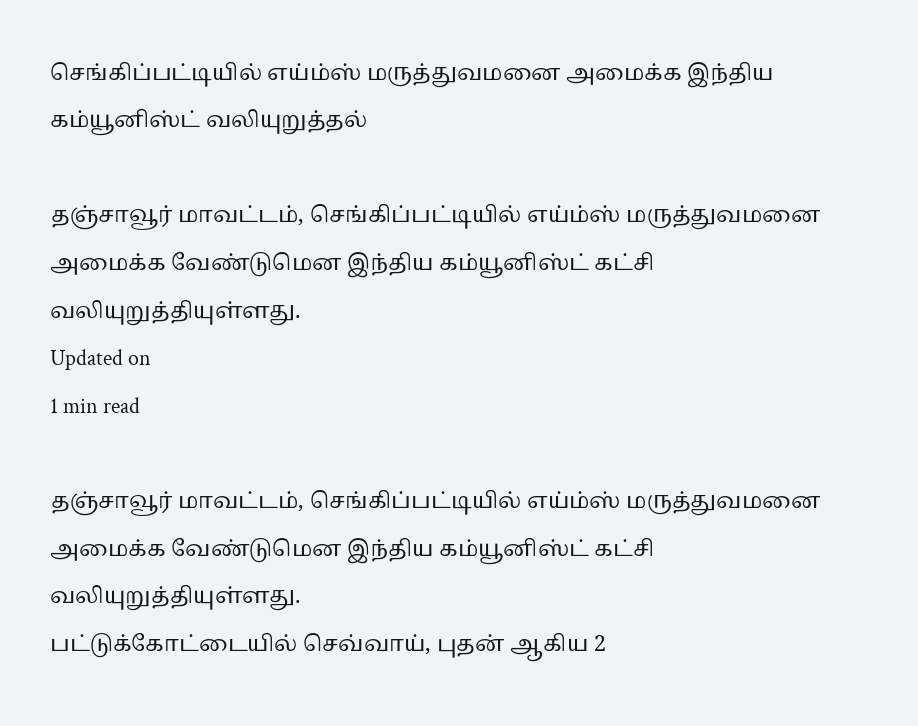செங்கிப்பட்டியில் எய்ம்ஸ் மருத்துவமனை அமைக்க இந்திய கம்யூனிஸ்ட் வலியுறுத்தல்

தஞ்சாவூர் மாவட்டம், செங்கிப்பட்டியில் எய்ம்ஸ் மருத்துவமனை அமைக்க வேண்டுமென இந்திய கம்யூனிஸ்ட் கட்சி வலியுறுத்தியுள்ளது.
Updated on
1 min read

தஞ்சாவூர் மாவட்டம், செங்கிப்பட்டியில் எய்ம்ஸ் மருத்துவமனை அமைக்க வேண்டுமென இந்திய கம்யூனிஸ்ட் கட்சி வலியுறுத்தியுள்ளது.
பட்டுக்கோட்டையில் செவ்வாய், புதன் ஆகிய 2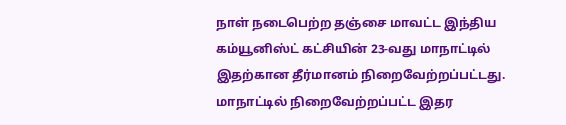நாள் நடைபெற்ற தஞ்சை மாவட்ட இந்திய கம்யூனிஸ்ட் கட்சியின் 23-வது மாநாட்டில் இதற்கான தீர்மானம் நிறைவேற்றப்பட்டது.  மாநாட்டில் நிறைவேற்றப்பட்ட இதர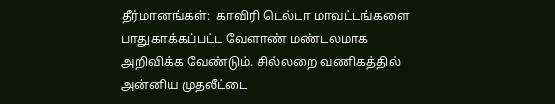தீர்மானங்கள்:  காவிரி டெல்டா மாவட்டங்களை பாதுகாக்கப்பட்ட வேளாண் மண்டலமாக அறிவிக்க வேண்டும். சில்லறை வணிகத்தில் அன்னிய முதலீட்டை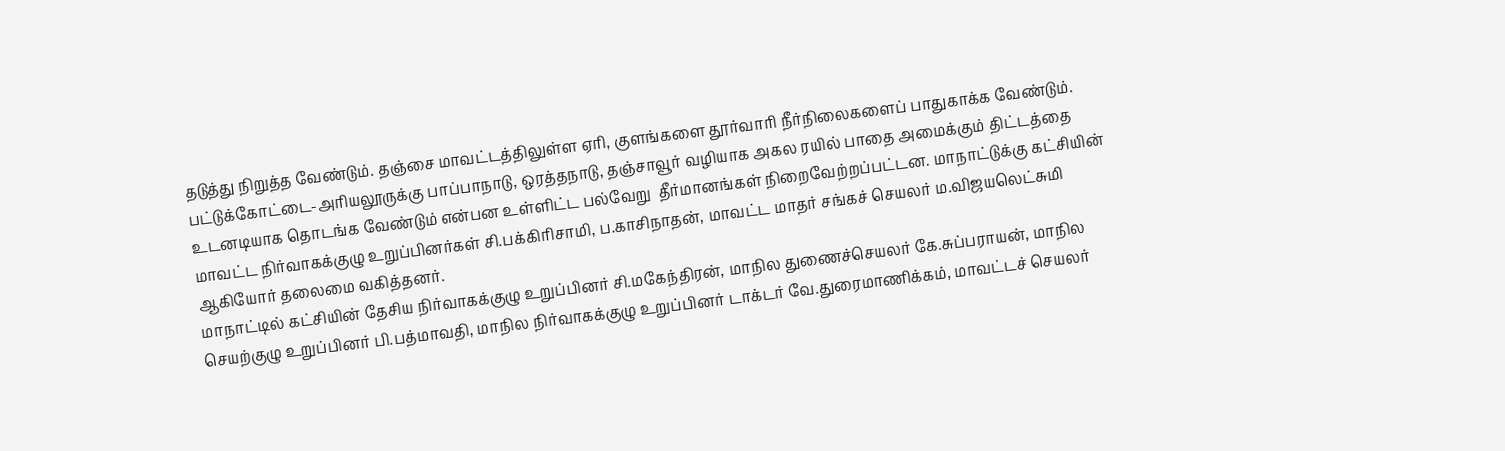தடுத்து நிறுத்த வேண்டும். தஞ்சை மாவட்டத்திலுள்ள ஏரி, குளங்களை தூர்வாரி நீர்நிலைகளைப் பாதுகாக்க வேண்டும். பட்டுக்கோட்டை-அரியலூருக்கு பாப்பாநாடு, ஒரத்தநாடு, தஞ்சாவூர் வழியாக அகல ரயில் பாதை அமைக்கும் திட்டத்தை உடனடியாக தொடங்க வேண்டும் என்பன உள்ளிட்ட பல்வேறு  தீர்மானங்கள் நிறைவேற்றப்பட்டன. மாநாட்டுக்கு கட்சியின் மாவட்ட நிர்வாகக்குழு உறுப்பினர்கள் சி.பக்கிரிசாமி, ப.காசிநாதன், மாவட்ட மாதர் சங்கச் செயலர் ம.விஜயலெட்சுமி ஆகியோர் தலைமை வகித்தனர்.
மாநாட்டில் கட்சியின் தேசிய நிர்வாகக்குழு உறுப்பினர் சி.மகேந்திரன், மாநில துணைச்செயலர் கே.சுப்பராயன், மாநில செயற்குழு உறுப்பினர் பி.பத்மாவதி, மாநில நிர்வாகக்குழு உறுப்பினர் டாக்டர் வே.துரைமாணிக்கம், மாவட்டச் செயலர்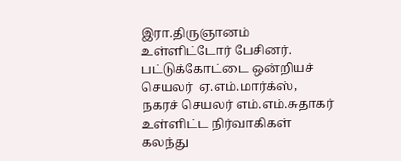இரா.திருஞானம் உள்ளிட்டோர் பேசினர்.  பட்டுக்கோட்டை ஒன்றியச் செயலர்  ஏ.எம்.மார்க்ஸ்,  நகரச் செயலர் எம்.எம்.சுதாகர் உள்ளிட்ட நிர்வாகிகள் கலந்து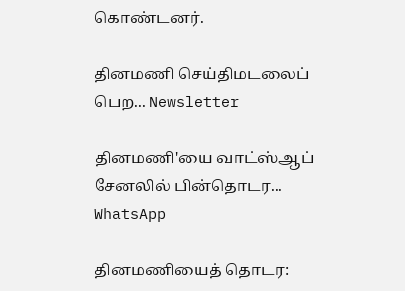கொண்டனர்.

தினமணி செய்திமடலைப் பெற... Newsletter

தினமணி'யை வாட்ஸ்ஆப் சேனலில் பின்தொடர... WhatsApp

தினமணியைத் தொடர: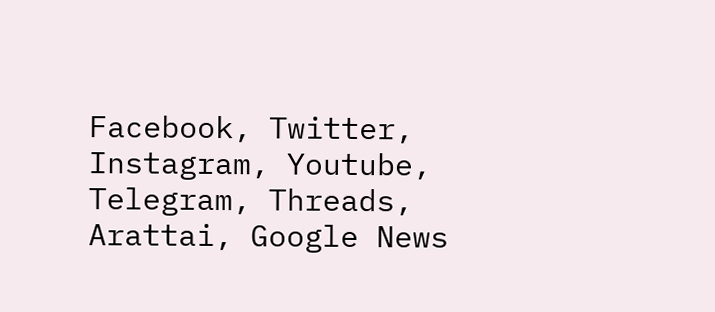Facebook, Twitter, Instagram, Youtube, Telegram, Threads, Arattai, Google News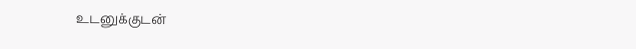உடனுக்குடன்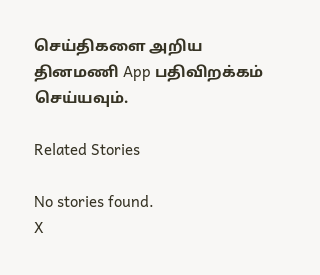செய்திகளை அறிய தினமணி App பதிவிறக்கம் செய்யவும்.

Related Stories

No stories found.
X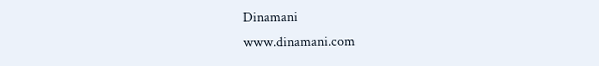Dinamani
www.dinamani.com